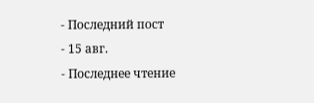- Последний пост
- 15 авг.
- Последнее чтение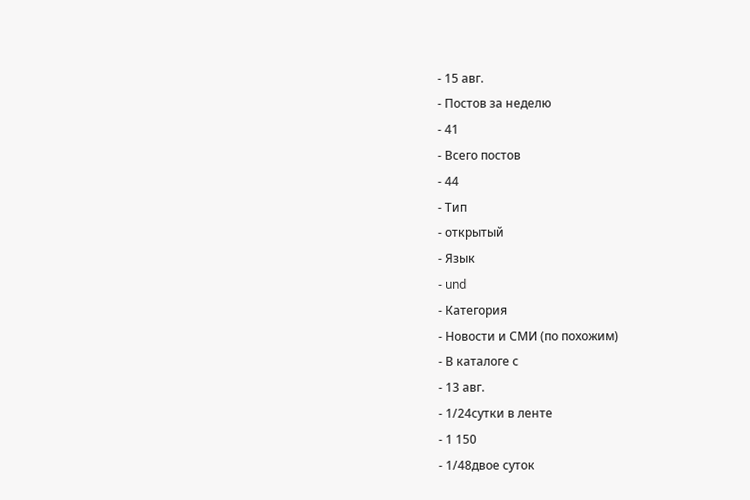- 15 авг.
- Постов за неделю
- 41
- Всего постов
- 44
- Тип
- открытый
- Язык
- und
- Категория
- Новости и СМИ (по похожим)
- В каталоге с
- 13 авг.
- 1/24сутки в ленте
- 1 150
- 1/48двое суток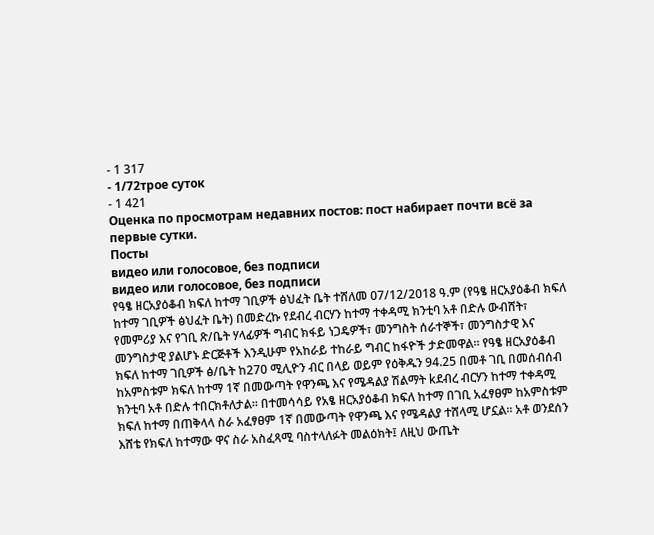- 1 317
- 1/72трое суток
- 1 421
Оценка по просмотрам недавних постов: пост набирает почти всё за первые сутки.
Посты
видео или голосовое, без подписи
видео или голосовое, без подписи
የዓፄ ዘርአያዕቆብ ክፍለ ከተማ ገቢዎች ፅህፈት ቤት ተሸለመ 07/12/2018 ዓ.ም (የዓፄ ዘርአያዕቆብ ክፍለ ከተማ ገቢዎች ፅህፈት ቤት) በመድረኩ የደብረ ብርሃን ከተማ ተቀዳሚ ክንቲባ አቶ በድሉ ውብሸት፣ የመምሪያ እና የገቢ ጽ/ቤት ሃላፊዎች ግብር ክፋይ ነጋዴዎች፣ መንግስት ሰራተኞች፣ መንግስታዊ እና መንግስታዊ ያልሆኑ ድርጅቶች እንዲሁም የአከራይ ተከራይ ግብር ከፋዮች ታድመዋል። የዓፄ ዘርአያዕቆብ ክፍለ ከተማ ገቢዎች ፅ/ቤት ከ270 ሚሊዮን ብር በላይ ወይም የዕቅዱን 94.25 በመቶ ገቢ በመሰብሰብ ከአምስቱም ክፍለ ከተማ 1ኛ በመውጣት የዋንጫ እና የሜዳልያ ሽልማት kደብረ ብርሃን ከተማ ተቀዳሚ ክንቲባ አቶ በድሉ ተበርክቶለታል። በተመሳሳይ የአፄ ዘርአያዕቆብ ክፍለ ከተማ በገቢ አፈፃፀም ከአምስቱም ክፍለ ከተማ በጠቅላላ ስራ አፈፃፀም 1ኛ በመውጣት የዋንጫ እና የሜዳልያ ተሸላሚ ሆኗል። አቶ ወንደሰን እሸቴ የክፍለ ከተማው ዋና ስራ አስፈጻሚ ባስተላለፉት መልዕክት፤ ለዚህ ውጤት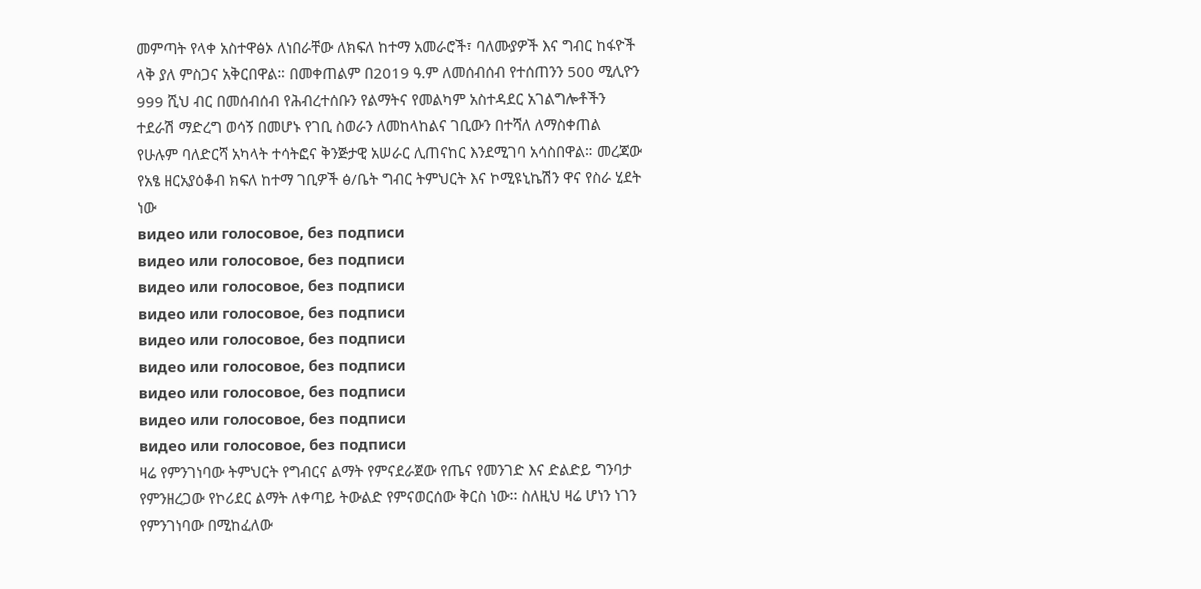መምጣት የላቀ አስተዋፅኦ ለነበራቸው ለክፍለ ከተማ አመራሮች፣ ባለሙያዎች እና ግብር ከፋዮች ላቅ ያለ ምስጋና አቅርበዋል። በመቀጠልም በ2019 ዓ.ም ለመሰብሰብ የተሰጠንን 500 ሚሊዮን 999 ሺህ ብር በመሰብሰብ የሕብረተሰቡን የልማትና የመልካም አስተዳደር አገልግሎቶችን ተደራሽ ማድረግ ወሳኝ በመሆኑ የገቢ ስወራን ለመከላከልና ገቢውን በተሻለ ለማስቀጠል የሁሉም ባለድርሻ አካላት ተሳትፎና ቅንጅታዊ አሠራር ሊጠናከር እንደሚገባ አሳስበዋል። መረጃው የአፄ ዘርአያዕቆብ ክፍለ ከተማ ገቢዎች ፅ/ቤት ግብር ትምህርት እና ኮሚዩኒኬሽን ዋና የስራ ሂደት ነው
видео или голосовое, без подписи
видео или голосовое, без подписи
видео или голосовое, без подписи
видео или голосовое, без подписи
видео или голосовое, без подписи
видео или голосовое, без подписи
видео или голосовое, без подписи
видео или голосовое, без подписи
видео или голосовое, без подписи
ዛሬ የምንገነባው ትምህርት የግብርና ልማት የምናደራጀው የጤና የመንገድ እና ድልድይ ግንባታ የምንዘረጋው የኮሪደር ልማት ለቀጣይ ትውልድ የምናወርሰው ቅርስ ነው፡፡ ስለዚህ ዛሬ ሆነን ነገን የምንገነባው በሚከፈለው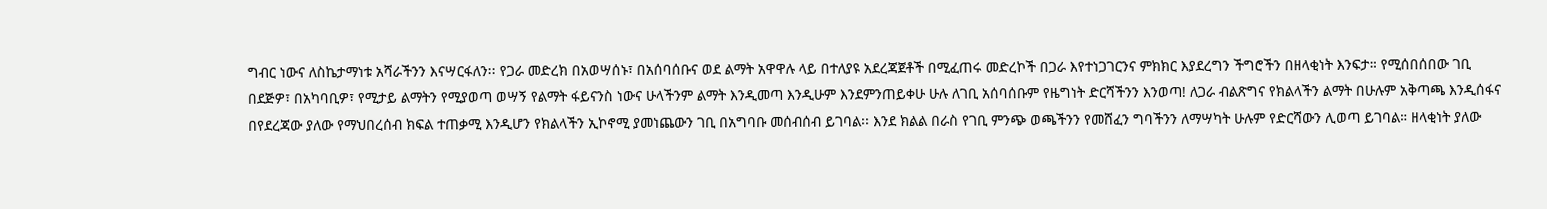ግብር ነውና ለስኬታማነቱ አሻራችንን እናሣርፋለን፡፡ የጋራ መድረክ በአወሣሰኑ፣ በአሰባሰቡና ወደ ልማት አዋዋሉ ላይ በተለያዩ አደረጃጀቶች በሚፈጠሩ መድረኮች በጋራ እየተነጋገርንና ምክክር እያደረግን ችግሮችን በዘላቂነት እንፍታ። የሚሰበሰበው ገቢ በደጅዎ፣ በአካባቢዎ፣ የሚታይ ልማትን የሚያወጣ ወሣኝ የልማት ፋይናንስ ነውና ሁላችንም ልማት እንዲመጣ እንዲሁም እንደምንጠይቀሁ ሁሉ ለገቢ አሰባሰቡም የዜግነት ድርሻችንን እንወጣ! ለጋራ ብልጽግና የክልላችን ልማት በሁሉም አቅጣጫ እንዲሰፋና በየደረጃው ያለው የማህበረሰብ ክፍል ተጠቃሚ እንዲሆን የክልላችን ኢኮኖሚ ያመነጨውን ገቢ በአግባቡ መሰብሰብ ይገባል፡፡ እንደ ክልል በራስ የገቢ ምንጭ ወጫችንን የመሸፈን ግባችንን ለማሣካት ሁሉም የድርሻውን ሊወጣ ይገባል። ዘላቂነት ያለው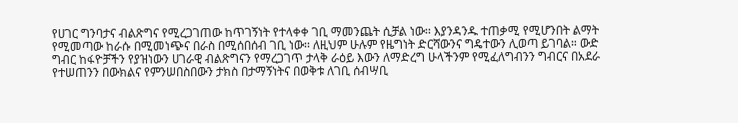የሀገር ግንባታና ብልጽግና የሚረጋገጠው ከጥገኝነት የተላቀቀ ገቢ ማመንጨት ሲቻል ነው፡፡ እያንዳንዱ ተጠቃሚ የሚሆንበት ልማት የሚመጣው ከራሱ በሚመነጭና በራስ በሚሰበሰብ ገቢ ነው፡፡ ለዚህም ሁሉም የዜግነት ድርሻውንና ግዴተውን ሊወጣ ይገባል። ውድ ግብር ከፋዮቻችን የያዝነውን ሀገራዊ ብልጽግናን የማረጋገጥ ታላቅ ራዕይ እውን ለማድረግ ሁላችንም የሚፈለግብንን ግብርና በአደራ የተሠጠንን በውክልና የምንሠበስበውን ታክስ በታማኝነትና በወቅቱ ለገቢ ሰብሣቢ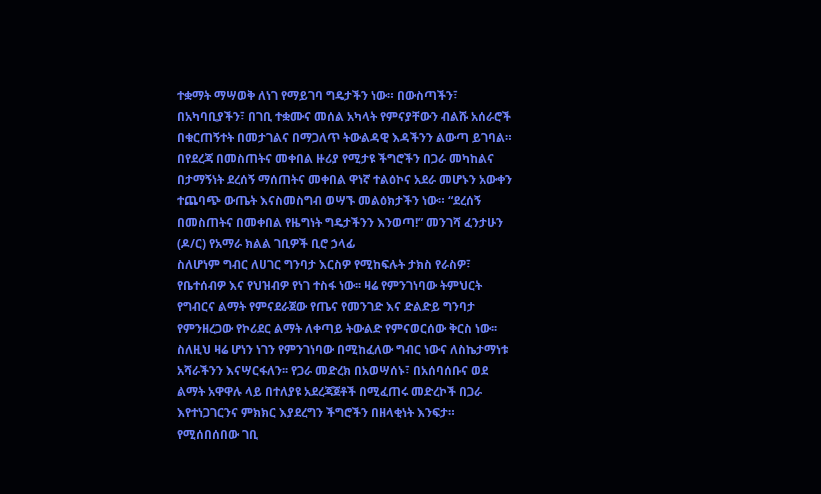ተቋማት ማሣወቅ ለነገ የማይገባ ግዴታችን ነው። በውስጣችን፣ በአካባቢያችን፣ በገቢ ተቋሙና መሰል አካላት የምናያቸውን ብልሹ አሰራሮች በቁርጠኝተት በመታገልና በማጋለጥ ትውልዳዊ እዳችንን ልውጣ ይገባል። በየደረጃ በመስጠትና መቀበል ዙሪያ የሚታዩ ችግሮችን በጋራ መካከልና በታማኝነት ደረሰኝ ማሰጠትና መቀበል ዋነኛ ተልዕኮና አደራ መሆኑን አውቀን ተጨባጭ ውጤት እናስመስግብ ወሣኙ መልዕክታችን ነው። “ደረሰኝ በመስጠትና በመቀበል የዜግነት ግዴታችንን እንወጣ!” መንገሻ ፈንታሁን (ዶ/ር) የአማራ ክልል ገቢዎች ቢሮ ኃላፊ
ስለሆነም ግብር ለሀገር ግንባታ እርስዎ የሚከፍሉት ታክስ የራስዎ፣ የቤተሰብዎ እና የህዝብዎ የነገ ተስፋ ነው፡፡ ዛሬ የምንገነባው ትምህርት የግብርና ልማት የምናደራጀው የጤና የመንገድ እና ድልድይ ግንባታ የምንዘረጋው የኮሪደር ልማት ለቀጣይ ትውልድ የምናወርሰው ቅርስ ነው፡፡ ስለዚህ ዛሬ ሆነን ነገን የምንገነባው በሚከፈለው ግብር ነውና ለስኬታማነቱ አሻራችንን እናሣርፋለን፡፡ የጋራ መድረክ በአወሣሰኑ፣ በአሰባሰቡና ወደ ልማት አዋዋሉ ላይ በተለያዩ አደረጃጀቶች በሚፈጠሩ መድረኮች በጋራ እየተነጋገርንና ምክክር እያደረግን ችግሮችን በዘላቂነት እንፍታ። የሚሰበሰበው ገቢ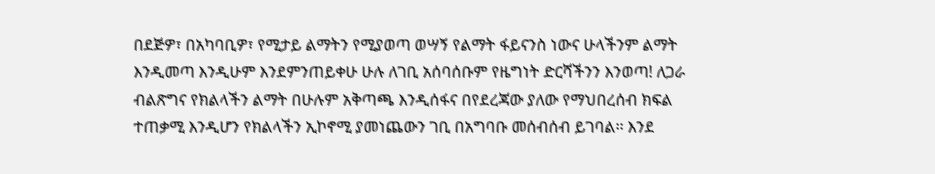በደጅዎ፣ በአካባቢዎ፣ የሚታይ ልማትን የሚያወጣ ወሣኝ የልማት ፋይናንስ ነውና ሁላችንም ልማት እንዲመጣ እንዲሁም እንደምንጠይቀሁ ሁሉ ለገቢ አሰባሰቡም የዜግነት ድርሻችንን እንወጣ! ለጋራ ብልጽግና የክልላችን ልማት በሁሉም አቅጣጫ እንዲሰፋና በየደረጃው ያለው የማህበረሰብ ክፍል ተጠቃሚ እንዲሆን የክልላችን ኢኮኖሚ ያመነጨውን ገቢ በአግባቡ መሰብሰብ ይገባል፡፡ እንደ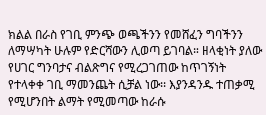ክልል በራስ የገቢ ምንጭ ወጫችንን የመሸፈን ግባችንን ለማሣካት ሁሉም የድርሻውን ሊወጣ ይገባል። ዘላቂነት ያለው የሀገር ግንባታና ብልጽግና የሚረጋገጠው ከጥገኝነት የተላቀቀ ገቢ ማመንጨት ሲቻል ነው፡፡ እያንዳንዱ ተጠቃሚ የሚሆንበት ልማት የሚመጣው ከራሱ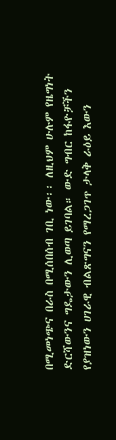በሚመነጭና በራስ በሚሰበሰብ ገቢ ነው፡፡ ለዚህም ሁሉም የዜግነት ድርሻውንና ግዴታውን ሊወጣ ይገባል። ውድ ግብር ከፋዮቻችን የያዝነውን ሀገራዊ ብልጽግናን የማረጋገጥ ታላቅ ራዕይ እውን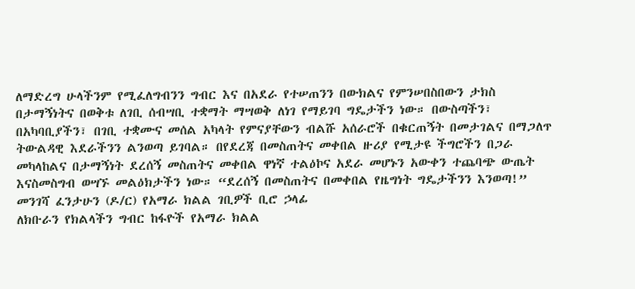ለማድረግ ሁላችንም የሚፈለግብንን ግብር እና በአደራ የተሠጠንን በውክልና የምንሠበስበውን ታክስ በታማኝነትና በወቅቱ ለገቢ ሰብሣቢ ተቋማት ማሣወቅ ለነገ የማይገባ ግዴታችን ነው። በውስጣችን፣ በአካባቢያችን፣ በገቢ ተቋሙና መሰል አካላት የምናያቸውን ብልሹ አሰራሮች በቁርጠኝት በመታገልና በማጋለጥ ትውልዳዊ እደራችንን ልንወጣ ይገባል። በየደረጃ በመስጠትና መቀበል ዙሪያ የሚታዩ ችግሮችን በጋራ መካላከልና በታማኝነት ደረሰኝ መስጠትና መቀበል ዋነኛ ተልዕኮና አደራ መሆኑን አውቀን ተጨባጭ ውጤት እናስመስግብ ወሣኙ መልዕክታችን ነው። “ደረሰኝ በመስጠትና በመቀበል የዜግነት ግዴታችንን እንወጣ!” መንገሻ ፈንታሁን (ዶ/ር) የአማራ ክልል ገቢዎች ቢሮ ኃላፊ
ለክቡራን የክልላችን ግብር ከፋዮች የአማራ ክልል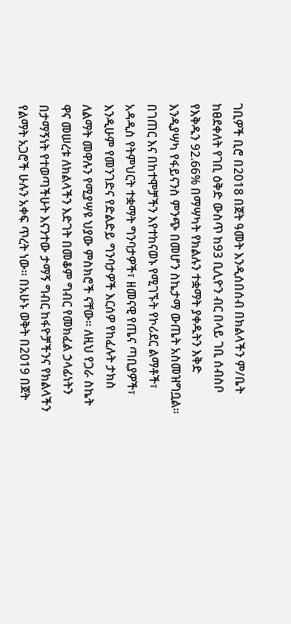ገቢዎች ቢሮ በ2018 በጀት ዓመት እንዲሰበሰብ በክልላችን ም/ቤት ከፀደቀለት የገቢ ዕቅድ ውስጥ ከ93 ቢሊዮን ብር በላይ ገቢ ሰብስቦ የእቅዱን 92.66% በማሣካት የክልሉን ተቋማት ያቀዱትን እቅድ እንዲያሣካ የፋይናንስ ምንጭ በመሆን ስኬታማ ውጤት አስመዝግቧል። በገጠር እና በከተሞቻችን እየተከናወኑ የሚገኙት የኮሪደር ልማቶች፣ አዳዲስ የትምህርት ተቋማት ግንባታዎች፣ ዘመናዊ የጤና ጣቢያዎች፣ እንዲሁም የመንገድና የድልድይ ግንባታዎች እርሰዎ የከፈሉት ታክስ ለልማት መዋሉን የሚያሣዩ ህያው ምስክሮች ናቸው። ለዚህ የጋራ ስኬት ዋና መሠረቱ ለክልላችን እድገት በመቆም ግብር የመክፈል ኃላፊነትን በታማኝነት የተወጣችሁት እናንተው ታማኝ ግብር ከፋዮቻችንና የክልላችን የልማት አጋሮች ሁሉን አቀፍ ጥረት ነው። በአሁኑ ወቅት በ2019 በጀት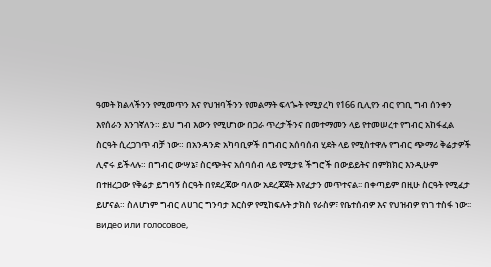ዓመት ክልላችንን የሚመጥን እና የህዝባችንን የመልማት ፍላጐት የሚያረካ የ166 ቢሊየን ብር የገቢ ግብ ሰንቀን እየሰራን እንገኛለን። ይህ ግብ እውን የሚሆነው በጋራ ጥረታችንና በመተማመን ላይ የተመሠረተ የግብር አከፋፈል ስርዓት ሲረጋገጥ ብቻ ነው። በአንዳንድ አካባቢዎች በግብር አሰባሰብ ሂደት ላይ የሚስተዋሉ የግብር ጭማሪ ቅሬታዎች ሊኖሩ ይችላሉ። በግብር ውሣኔ፣ ስርጭትና አሰባሰብ ላይ የሚታዩ ችግሮች በውይይትና በምክክር እንዲሁም በተዘረጋው የቅሬታ ይግባኝ ስርዓት በየደረጃው ባለው አደረጃጀት እየፈታን መጥተናል፡፡ በቀጣይም በዚሁ ስርዓት የሚፈታ ይሆናል። ስለሆነም ግብር ለሀገር ግንባታ እርስዎ የሚከፍሉት ታክስ የራስዎ፣ የቤተሰብዎ እና የህዝብዎ የነገ ተስፋ ነው፡፡
видео или голосовое,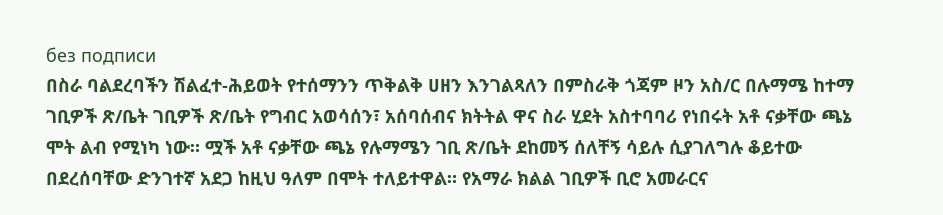без подписи
በስራ ባልደረባችን ሽልፈተ-ሕይወት የተሰማንን ጥቅልቅ ሀዘን እንገልጻለን በምስራቅ ጎጃም ዞን አስ/ር በሉማሜ ከተማ ገቢዎች ጽ/ቤት ገቢዎች ጽ/ቤት የግብር አወሳሰን፣ አሰባሰብና ክትትል ዋና ስራ ሂደት አስተባባሪ የነበሩት አቶ ናቃቸው ጫኔ ሞት ልብ የሚነካ ነው። ሟች አቶ ናቃቸው ጫኔ የሉማሜን ገቢ ጽ/ቤት ደከመኝ ሰለቸኝ ሳይሉ ሲያገለግሉ ቆይተው በደረሰባቸው ድንገተኛ አደጋ ከዚህ ዓለም በሞት ተለይተዋል። የአማራ ክልል ገቢዎች ቢሮ አመራርና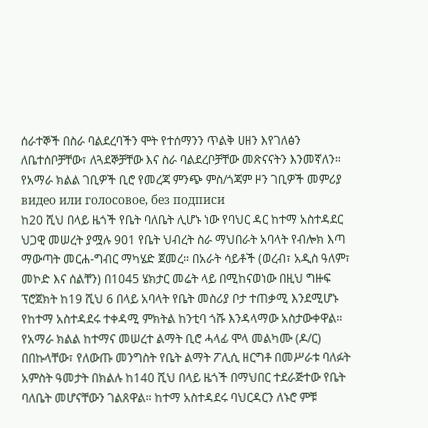ሰራተኞች በስራ ባልደረባችን ሞት የተሰማንን ጥልቅ ሀዘን እየገለፅን ለቤተሰቦቻቸው፣ ለጓደኞቻቸው እና ስራ ባልደረቦቻቸው መጽናናትን እንመኛለን። የአማራ ክልል ገቢዎች ቢሮ የመረጃ ምንጭ ምስ/ጎጃም ዞን ገቢዎች መምሪያ
видео или голосовое, без подписи
ከ20 ሺህ በላይ ዜጎች የቤት ባለቤት ሊሆኑ ነው የባህር ዳር ከተማ አስተዳደር ህጋዊ መሠረት ያሟሉ 901 የቤት ህብረት ስራ ማህበራት አባላት የብሎክ እጣ ማውጣት መርሐ-ግብር ማካሄድ ጀመረ። በአራት ሳይቶች (ወረብ፣ አዲስ ዓለም፣ መኮድ እና ሰልቸን) በ1045 ሄክታር መሬት ላይ በሚከናወነው በዚህ ግዙፍ ፕሮጀክት ከ19 ሺህ 6 በላይ አባላት የቤት መስሪያ ቦታ ተጠቃሚ እንደሚሆኑ የከተማ አስተዳደሩ ተቀዳሚ ምክትል ከንቲባ ጎሹ እንዳላማው አስታውቀዋል። የአማራ ክልል ከተማና መሠረተ ልማት ቢሮ ሓላፊ ሞላ መልካሙ (ዶ/ር) በበኩላቸው፣ የለውጡ መንግስት የቤት ልማት ፖሊሲ ዘርግቶ በመሥራቱ ባለፉት አምስት ዓመታት በክልሉ ከ140 ሺህ በላይ ዜጎች በማህበር ተደራጅተው የቤት ባለቤት መሆናቸውን ገልጸዋል። ከተማ አስተዳደሩ ባህርዳርን ለኑሮ ምቹ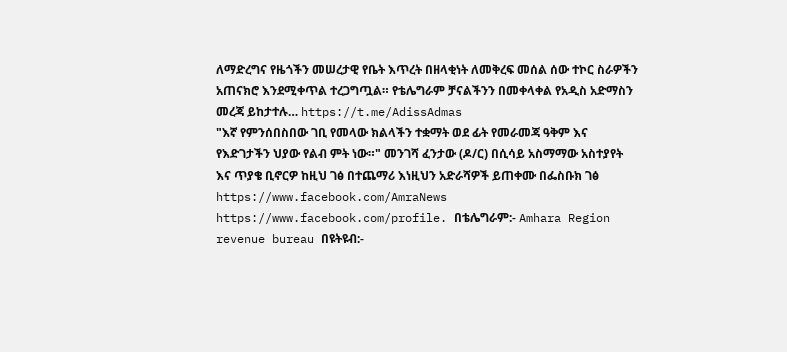ለማድረግና የዜጎችን መሠረታዊ የቤት እጥረት በዘላቂነት ለመቅረፍ መሰል ሰው ተኮር ስራዎችን አጠናክሮ እንደሚቀጥል ተረጋግጧል። የቴሌግራም ቻናልችንን በመቀላቀል የአዲስ አድማስን መረጃ ይከታተሉ… https://t.me/AdissAdmas
"እኛ የምንሰበስበው ገቢ የመላው ክልላችን ተቋማት ወደ ፊት የመራመጃ ዓቅም እና የእድገታችን ህያው የልብ ምት ነው።" መንገሻ ፈንታው (ዶ/ር) በሲሳይ አስማማው አስተያየት እና ጥያቄ ቢኖርዎ ከዚህ ገፅ በተጨማሪ እነዚህን አድራሻዎች ይጠቀሙ በፌስቡክ ገፅ https://www.facebook.com/AmraNews https://www.facebook.com/profile. በቴሌግራም:- Amhara Region revenue bureau በዩትዩብ:-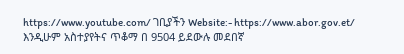https://www.youtube.com/ ገቢያችን Website:- https://www.abor.gov.et/ እንዲሁም አስተያየትና ጥቆማ በ 9504 ይደውሉ መደበኛ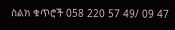ስልክ ቁጥሮች 058 220 57 49/ 09 47